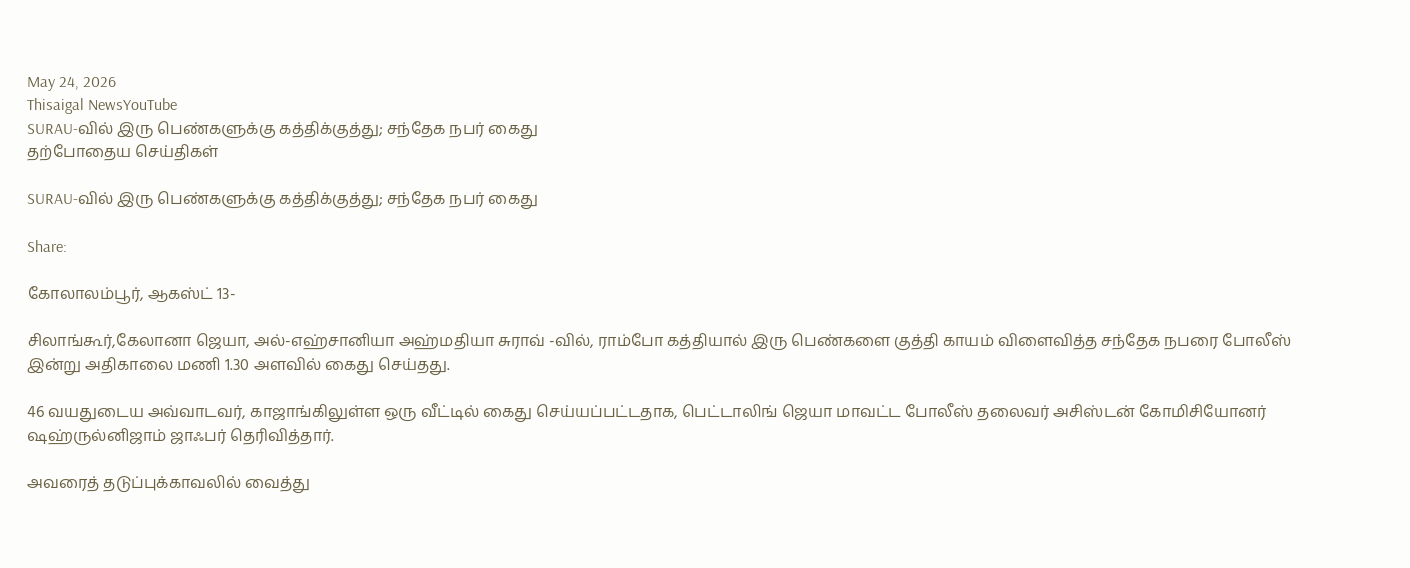May 24, 2026
Thisaigal NewsYouTube
SURAU-வில் இரு பெண்களுக்கு கத்திக்குத்து; சந்தேக நபர் கைது
தற்போதைய செய்திகள்

SURAU-வில் இரு பெண்களுக்கு கத்திக்குத்து; சந்தேக நபர் கைது

Share:

கோலாலம்பூர், ஆகஸ்ட் 13-

சிலாங்கூர்,கேலானா ஜெயா, அல்-எஹ்சானியா அஹ்மதியா சுராவ் -வில், ராம்போ கத்தியால் இரு பெண்களை குத்தி காயம் விளைவித்த சந்தேக நபரை போலீஸ் இன்று அதிகாலை மணி 1.30 அளவில் கைது செய்தது.

46 வயதுடைய அவ்வாடவர், காஜாங்கிலுள்ள ஒரு வீட்டில் கைது செய்யப்பட்டதாக, பெட்டாலிங் ஜெயா மாவட்ட போலீஸ் தலைவர் அசிஸ்டன் கோமிசியோனர் ஷஹ்ருல்னிஜாம் ஜாஃபர் தெரிவித்தார்.

அவரைத் தடுப்புக்காவலில் வைத்து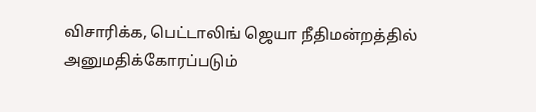விசாரிக்க, பெட்டாலிங் ஜெயா நீதிமன்றத்தில் அனுமதிக்கோரப்படும்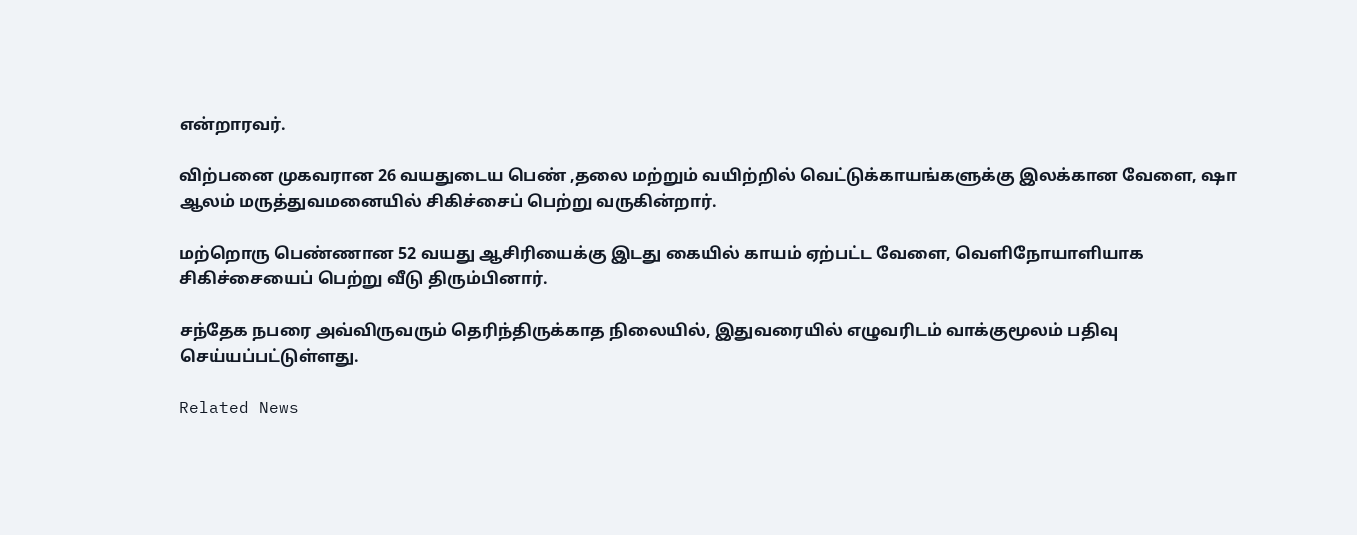என்றாரவர்.

விற்பனை முகவரான 26 வயதுடைய பெண் ,தலை மற்றும் வயிற்றில் வெட்டுக்காயங்களுக்கு இலக்கான வேளை, ஷா ஆலம் மருத்துவமனையில் சிகிச்சைப் பெற்று வருகின்றார்.

மற்றொரு பெண்ணான 52 வயது ஆசிரியைக்கு இடது கையில் காயம் ஏற்பட்ட வேளை, வெளிநோயாளியாக சிகிச்சையைப் பெற்று வீடு திரும்பினார்.

சந்தேக நபரை அவ்விருவரும் தெரிந்திருக்காத நிலையில், இதுவரையில் எழுவரிடம் வாக்குமூலம் பதிவு செய்யப்பட்டுள்ளது.

Related News